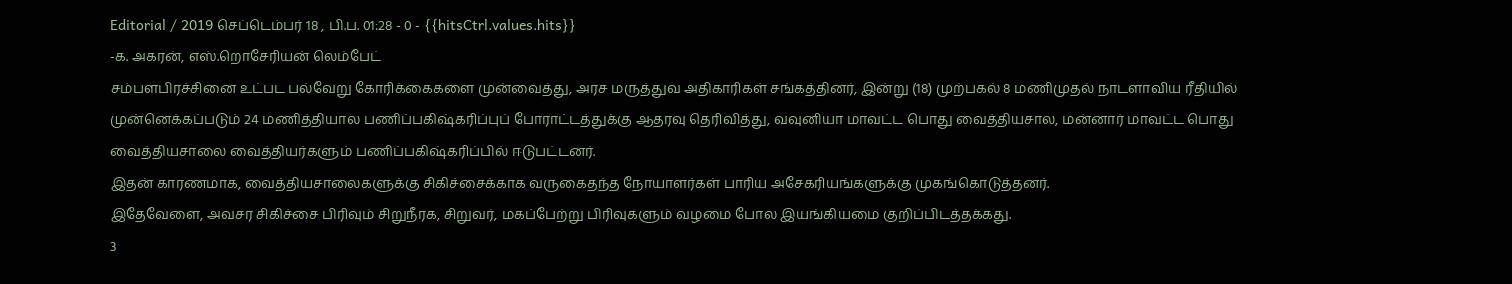Editorial / 2019 செப்டெம்பர் 18 , பி.ப. 01:28 - 0 - {{hitsCtrl.values.hits}}
-க. அகரன், எஸ்.றொசேரியன் லெம்பேட்
சம்பளபிரச்சினை உட்பட பல்வேறு கோரிக்கைகளை முன்வைத்து, அரச மருத்துவ அதிகாரிகள் சங்கத்தினர், இன்று (18) முற்பகல் 8 மணிமுதல் நாடளாவிய ரீதியில் முன்னெக்கப்படும் 24 மணித்தியால பணிப்பகிஷ்கரிப்புப் போராட்டத்துக்கு ஆதரவு தெரிவித்து, வவுனியா மாவட்ட பொது வைத்தியசால, மன்னார் மாவட்ட பொது வைத்தியசாலை வைத்தியர்களும் பணிப்பகிஷ்கரிப்பில் ஈடுபட்டனர்.
இதன் காரணமாக, வைத்தியசாலைகளுக்கு சிகிச்சைக்காக வருகைதந்த நோயாளர்கள் பாரிய அசேகரியங்களுக்கு முகங்கொடுத்தனர்.
இதேவேளை, அவசர சிகிச்சை பிரிவும் சிறுநீரக, சிறுவர், மகப்பேற்று பிரிவுகளும் வழமை போல இயங்கியமை குறிப்பிடத்தக்கது.
3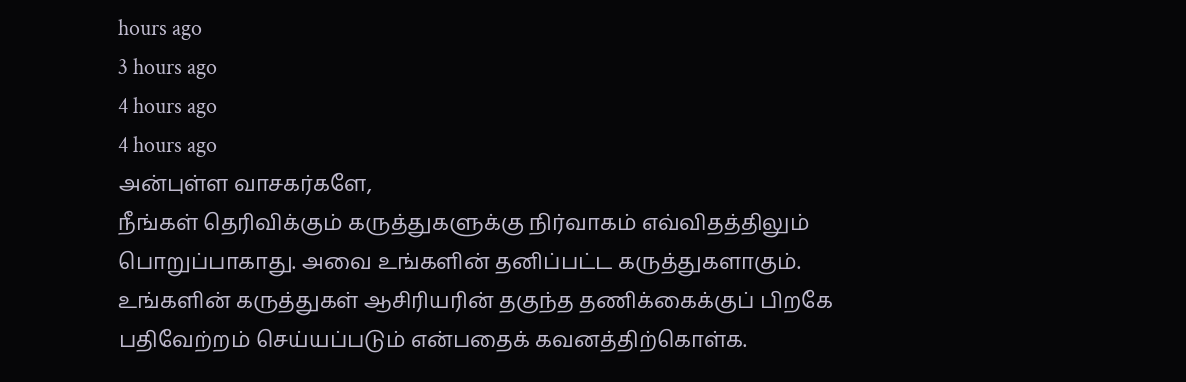hours ago
3 hours ago
4 hours ago
4 hours ago
அன்புள்ள வாசகர்களே,
நீங்கள் தெரிவிக்கும் கருத்துகளுக்கு நிர்வாகம் எவ்விதத்திலும் பொறுப்பாகாது. அவை உங்களின் தனிப்பட்ட கருத்துகளாகும். உங்களின் கருத்துகள் ஆசிரியரின் தகுந்த தணிக்கைக்குப் பிறகே பதிவேற்றம் செய்யப்படும் என்பதைக் கவனத்திற்கொள்க.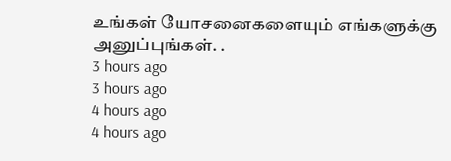உங்கள் யோசனைகளையும் எங்களுக்கு அனுப்புங்கள். .
3 hours ago
3 hours ago
4 hours ago
4 hours ago